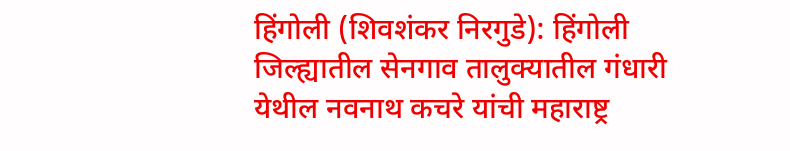हिंगोली (शिवशंकर निरगुडे): हिंगोली जिल्ह्यातील सेनगाव तालुक्यातील गंधारी येथील नवनाथ कचरे यांची महाराष्ट्र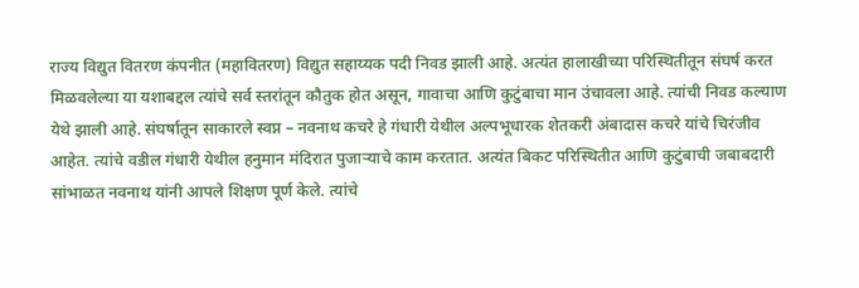राज्य विद्युत वितरण कंपनीत (महावितरण) विद्युत सहाय्यक पदी निवड झाली आहे. अत्यंत हालाखीच्या परिस्थितीतून संघर्ष करत मिळवलेल्या या यशाबद्दल त्यांचे सर्व स्तरांतून कौतुक होत असून, गावाचा आणि कुटुंबाचा मान उंचावला आहे. त्यांची निवड कल्याण येथे झाली आहे. संघर्षातून साकारले स्वप्न – नवनाथ कचरे हे गंधारी येथील अल्पभूधारक शेतकरी अंबादास कचरे यांचे चिरंजीव आहेत. त्यांचे वडील गंधारी येथील हनुमान मंदिरात पुजाऱ्याचे काम करतात. अत्यंत बिकट परिस्थितीत आणि कुटुंबाची जबाबदारी सांभाळत नवनाथ यांनी आपले शिक्षण पूर्ण केले. त्यांचे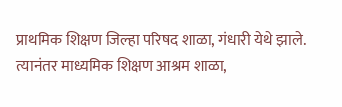प्राथमिक शिक्षण जिल्हा परिषद शाळा, गंधारी येथे झाले. त्यानंतर माध्यमिक शिक्षण आश्रम शाळा,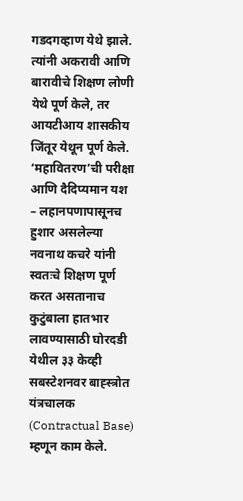गडदगव्हाण येथे झाले. त्यांनी अकरावी आणि बारावीचे शिक्षण लोणी येथे पूर्ण केले, तर आयटीआय शासकीय जिंतूर येथून पूर्ण केले. ‘महावितरण’ची परीक्षा आणि दैदिप्यमान यश – लहानपणापासूनच हुशार असलेल्या नवनाथ कचरे यांनी स्वतःचे शिक्षण पूर्ण करत असतानाच कुटुंबाला हातभार लावण्यासाठी घोरदडी येथील ३३ केव्ही सबस्टेशनवर बाह्स्त्रोत यंत्रचालक (Contractual Base) म्हणून काम केले.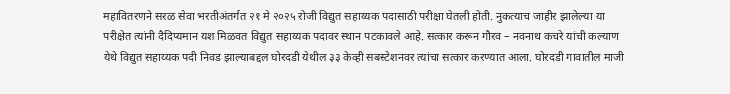महावितरणने सरळ सेवा भरतीअंतर्गत २१ मे २०२५ रोजी विद्युत सहाय्यक पदासाठी परीक्षा घेतली होती. नुकत्याच जाहीर झालेल्या या परीक्षेत त्यांनी दैदिप्यमान यश मिळवत विद्युत सहाय्यक पदावर स्थान पटकावले आहे. सत्कार करून गौरव – नवनाथ कचरे यांची कल्याण येथे विद्युत सहाय्यक पदी निवड झाल्याबद्दल घोरदडी येथील ३३ केव्ही सबस्टेशनवर त्यांचा सत्कार करण्यात आला. घोरदडी गावातील माजी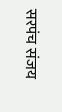सरपंच संजय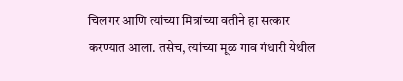चिलगर आणि त्यांच्या मित्रांच्या वतीने हा सत्कार करण्यात आला. तसेच, त्यांच्या मूळ गाव गंधारी येथील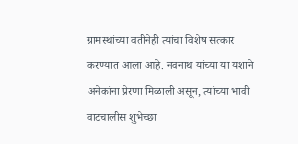ग्रामस्थांच्या वतीनेही त्यांचा विशेष सत्कार करण्यात आला आहे. नवनाथ यांच्या या यशाने अनेकांना प्रेरणा मिळाली असून, त्यांच्या भावी वाटचालीस शुभेच्छा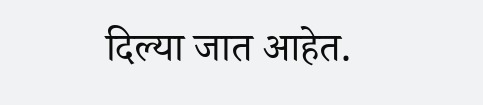दिल्या जात आहेत.